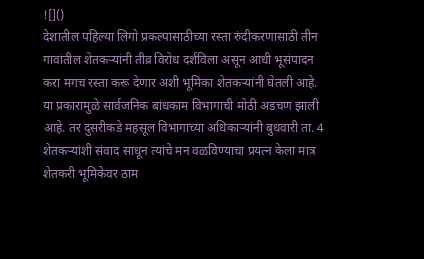![]()
देशातील पहिल्या लिगो प्रकल्पासाठीच्या रस्ता रुंदीकरणासाठी तीन गावांतील शेतकऱ्यांनी तीव्र विरोध दर्शविला असून आधी भूसंपादन करा मगच रस्ता करू देणार अशी भूमिका शेतकऱ्यांनी घेतली आहे. या प्रकारामुळे सार्वजनिक बांधकाम विभागाची मोठी अडचण झाली आहे. तर दुसरीकडे महसूल विभागाच्या अधिकाऱ्यांनी बुधवारी ता. 4 शेतकऱ्यांशी संवाद साधून त्यांचे मन वळविण्याचा प्रयत्न केला मात्र शेतकरी भूमिकेवर ठाम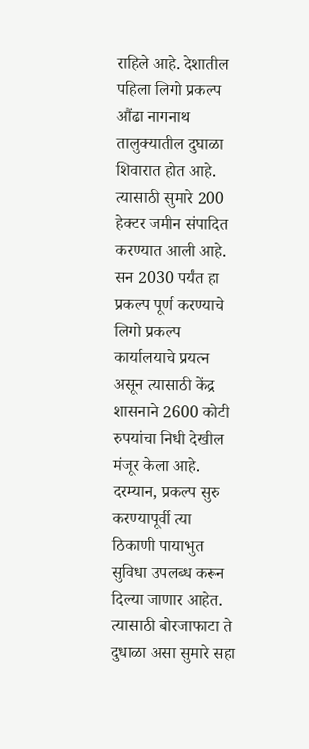राहिले आहे. देशातील पहिला लिगो प्रकल्प औंढा नागनाथ तालुक्यातील दुघाळा शिवारात होत आहे. त्यासाठी सुमारे 200 हेक्टर जमीन संपादित करण्यात आली आहे. सन 2030 पर्यंत हा प्रकल्प पूर्ण करण्याचे लिगो प्रकल्प कार्यालयाचे प्रयत्न असून त्यासाठी केंद्र शासनाने 2600 कोटी रुपयांचा निधी देखील मंजूर केला आहे. दरम्यान, प्रकल्प सुरु करण्यापूर्वी त्या ठिकाणी पायाभुत सुविधा उपलब्ध करून दिल्या जाणार आहेत. त्यासाठी बोरजाफाटा ते दुधाळा असा सुमारे सहा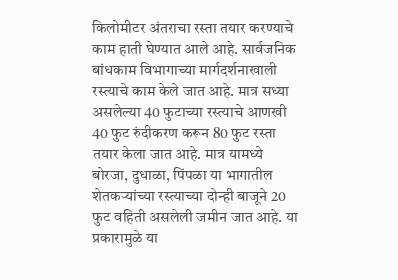किलोमीटर अंतराचा रस्ता तयार करण्याचे काम हाती घेण्यात आले आहे. सार्वजनिक बांधकाम विभागाच्या मार्गदर्शनाखाली रस्त्याचे काम केले जात आहे. मात्र सध्या असलेल्या 40 फुटाच्या रस्त्याचे आणखी 40 फुट रुंदीकरण करून 80 फुट रस्ता तयार केला जात आहे. मात्र यामध्ये बोरजा, दुधाळा, पिंपळा या भागातील शेतकऱ्यांच्या रस्त्याच्या दोन्ही बाजूने 20 फुट वहिती असलेली जमीन जात आहे. या प्रकारामुळे या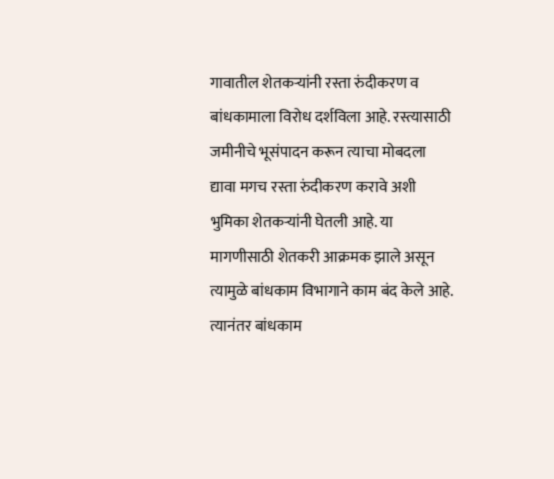गावातील शेतकऱ्यांनी रस्ता रुंदीकरण व बांधकामाला विरोध दर्शविला आहे. रस्त्यासाठी जमीनीचे भूसंपादन करून त्याचा मोबदला द्यावा मगच रस्ता रुंदीकरण करावे अशी भुमिका शेतकऱ्यांनी घेतली आहे. या मागणीसाठी शेतकरी आक्रमक झाले असून त्यामुळे बांधकाम विभागाने काम बंद केले आहे. त्यानंतर बांधकाम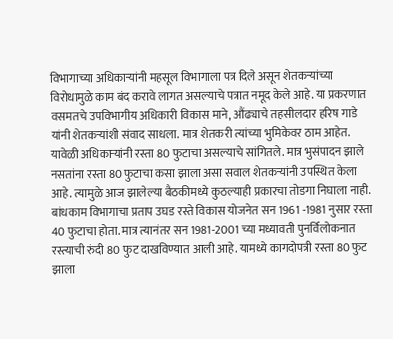विभागाच्या अधिकाऱ्यांनी महसूल विभागाला पत्र दिले असून शेतकऱ्यांच्या विरोधामुळे काम बंद करावे लागत असल्याचे पत्रात नमूद केले आहे. या प्रकरणात वसमतचे उपविभागीय अधिकारी विकास माने, औंढ्याचे तहसीलदार हरिष गाडे यांनी शेतकऱ्यांशी संवाद साधला. मात्र शेतकरी त्यांच्या भुमिकेवर ठाम आहेत. यावेळी अधिकाऱ्यांनी रस्ता 80 फुटाचा असल्याचे सांगितले. मात्र भुसंपादन झाले नसतांना रस्ता 80 फुटाचा कसा झाला असा सवाल शेतकऱ्यांनी उपस्थित केला आहे. त्यामुळे आज झालेल्या बैठकीमध्ये कुठल्याही प्रकारचा तोडगा निघाला नाही. बांधकाम विभागाचा प्रताप उघड रस्ते विकास योजनेत सन 1961 -1981 नुसार रस्ता 40 फुटाचा होता. मात्र त्यानंतर सन 1981-2001 च्या मध्यावती पुनर्विलोकनात रस्त्याची रुंदी 80 फुट दाखविण्यात आली आहे. यामध्ये कागदोपत्री रस्ता 80 फुट झाला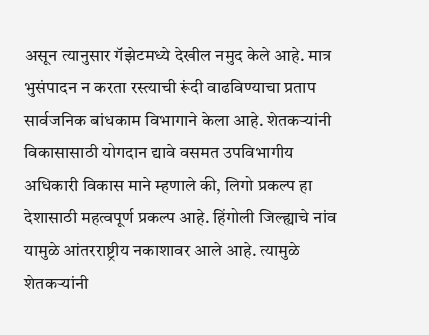असून त्यानुसार गॅझेटमध्ये देखील नमुद केले आहे. मात्र भुसंपादन न करता रस्त्याची रूंदी वाढविण्याचा प्रताप सार्वजनिक बांधकाम विभागाने केला आहे. शेतकऱ्यांनी विकासासाठी योगदान द्यावे वसमत उपविभागीय अधिकारी विकास माने म्हणाले की, लिगो प्रकल्प हा देशासाठी महत्वपूर्ण प्रकल्प आहे. हिंगोली जिल्ह्याचे नांव यामुळे आंतरराष्ट्रीय नकाशावर आले आहे. त्यामुळे शेतकऱ्यांनी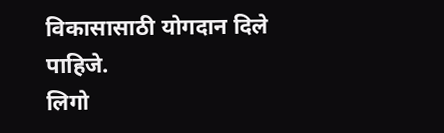विकासासाठी योगदान दिले पाहिजे.
लिगो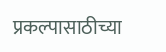प्रकल्पासाठीच्या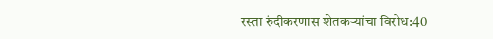रस्ता रुंदीकरणास शेतकऱ्यांचा विरोध:40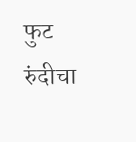फुट रुंदीचा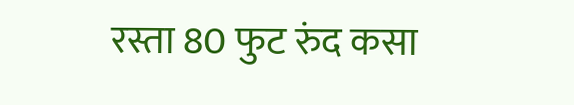रस्ता 80 फुट रुंद कसा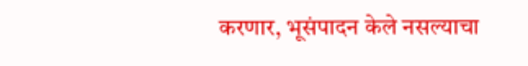करणार, भूसंपादन केले नसल्याचा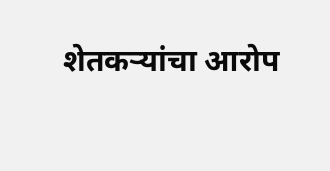शेतकऱ्यांचा आरोप